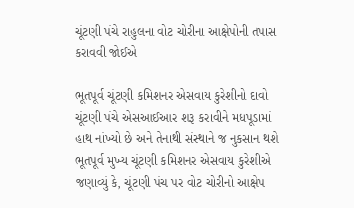ચૂંટણી પંચે રાહુલના વોટ ચોરીના આક્ષેપોની તપાસ કરાવવી જોઈએ

ભૂતપૂર્વ ચૂંટણી કમિશનર એસવાય કુરેશીનો દાવો
ચૂંટણી પંચે એસઆઈઆર શરૂ કરાવીને મધપૂડામાં હાથ નાંખ્યો છે અને તેનાથી સંસ્થાને જ નુકસાન થશે
ભૂતપૂર્વ મુખ્ય ચૂંટણી કમિશનર એસવાય કુરેશીએ જણાવ્યું કે, ચૂંટણી પંચ પર વોટ ચોરીનો આક્ષેપ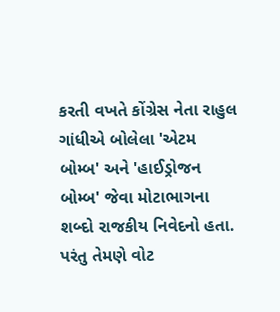કરતી વખતે કોંગ્રેસ નેતા રાહુલ ગાંધીએ બોલેલા 'એટમ બોમ્બ' અને 'હાઈડ્રોજન બોમ્બ' જેવા મોટાભાગના શબ્દો રાજકીય નિવેદનો હતા. પરંતુ તેમણે વોટ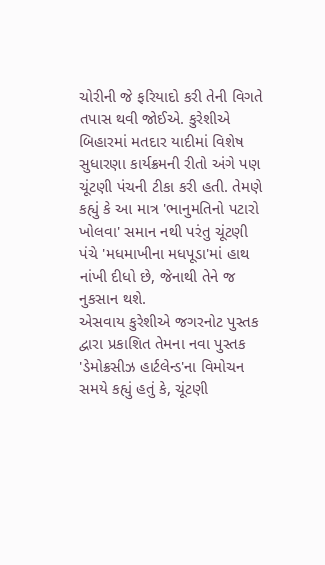ચોરીની જે ફરિયાદો કરી તેની વિગતે તપાસ થવી જોઈએ. કુરેશીએ બિહારમાં મતદાર યાદીમાં વિશેષ સુધારણા કાર્યક્રમની રીતો અંગે પણ ચૂંટણી પંચની ટીકા કરી હતી. તેમણે કહ્યું કે આ માત્ર 'ભાનુમતિનો પટારો ખોલવા' સમાન નથી પરંતુ ચૂંટણી પંચે 'મધમાખીના મધપૂડા'માં હાથ નાંખી દીધો છે, જેનાથી તેને જ નુકસાન થશે.
એસવાય કુરેશીએ જગરનોટ પુસ્તક દ્વારા પ્રકાશિત તેમના નવા પુસ્તક 'ડેમોક્રસીઝ હાર્ટલેન્ડ'ના વિમોચન સમયે કહ્યું હતું કે, ચૂંટણી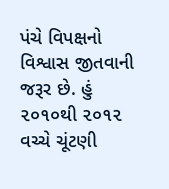પંચે વિપક્ષનો વિશ્વાસ જીતવાની જરૂર છે. હું ૨૦૧૦થી ૨૦૧૨ વચ્ચે ચૂંટણી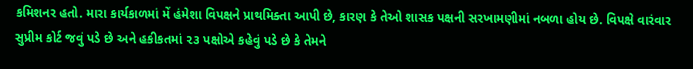કમિશનર હતો. મારા કાર્યકાળમાં મેં હંમેશા વિપક્ષને પ્રાથમિક્તા આપી છે, કારણ કે તેઓ શાસક પક્ષની સરખામણીમાં નબળા હોય છે. વિપક્ષે વારંવાર સુપ્રીમ કોર્ટ જવું પડે છે અને હકીકતમાં ૨૩ પક્ષોએ કહેવું પડે છે કે તેમને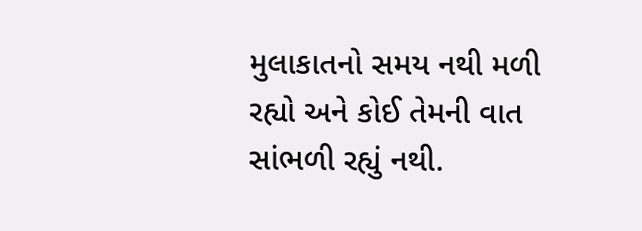મુલાકાતનો સમય નથી મળી રહ્યો અને કોઈ તેમની વાત સાંભળી રહ્યું નથી.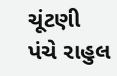ચૂંટણી પંચે રાહુલ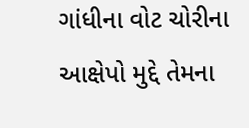ગાંધીના વોટ ચોરીના આક્ષેપો મુદ્દે તેમના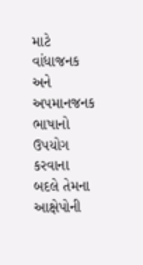માટે વાંધાજનક અને અપમાનજનક ભાષાનો ઉપયોગ કરવાના બદલે તેમના આક્ષેપોની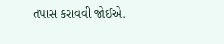તપાસ કરાવવી જોઈએ.